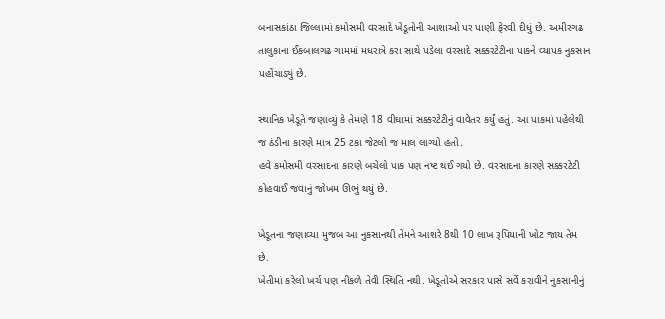બનાસકાંઠા જિલ્લામાં કમોસમી વરસાદે ખેડૂતોની આશાઓ પર પાણી ફેરવી દીધું છે. અમીરગઢ તાલુકાના ઈકબાલગઢ ગામમાં મધરાત્રે કરા સાથે પડેલા વરસાદે સક્કરટેટીના પાકને વ્યાપક નુકસાન પહોંચાડ્યું છે.

સ્થાનિક ખેડૂતે જણાવ્યું કે તેમણે 18 વીઘામાં સક્કરટેટીનું વાવેતર કર્યું હતું. આ પાકમાં પહેલેથી જ ઠંડીના કારણે માત્ર 25 ટકા જેટલો જ માલ લાગ્યો હતો.
હવે કમોસમી વરસાદના કારણે બચેલો પાક પણ નષ્ટ થઈ ગયો છે. વરસાદના કારણે સક્કરટેટી કોહવાઈ જવાનું જોખમ ઊભું થયું છે.

ખેડૂતના જણાવ્યા મુજબ આ નુકસાનથી તેમને આશરે 8થી 10 લાખ રૂપિયાની ખોટ જાય તેમ છે.
ખેતીમાં કરેલો ખર્ચ પણ નીકળે તેવી સ્થિતિ નથી. ખેડૂતોએ સરકાર પાસે સર્વે કરાવીને નુકસાનીનું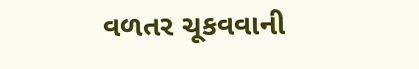વળતર ચૂકવવાની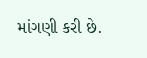માંગણી કરી છે.